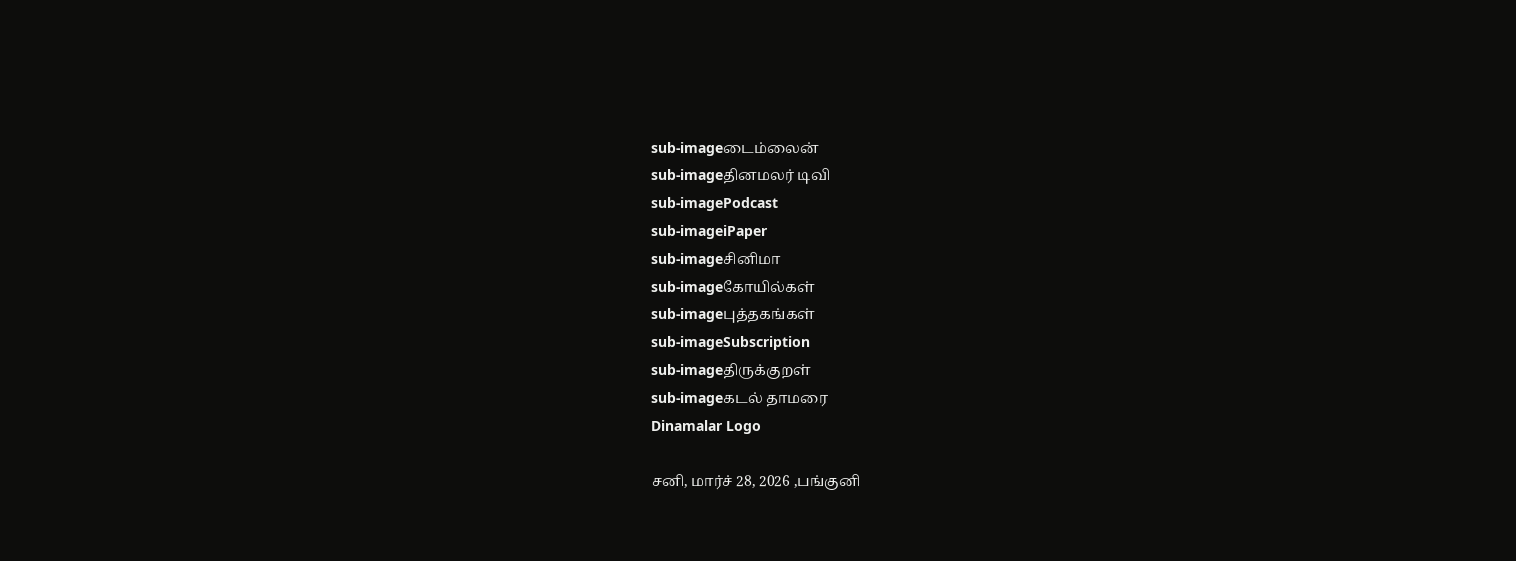sub-imageடைம்லைன்
sub-imageதினமலர் டிவி
sub-imagePodcast
sub-imageiPaper
sub-imageசினிமா
sub-imageகோயில்கள்
sub-imageபுத்தகங்கள்
sub-imageSubscription
sub-imageதிருக்குறள்
sub-imageகடல் தாமரை
Dinamalar Logo

சனி, மார்ச் 28, 2026 ,பங்குனி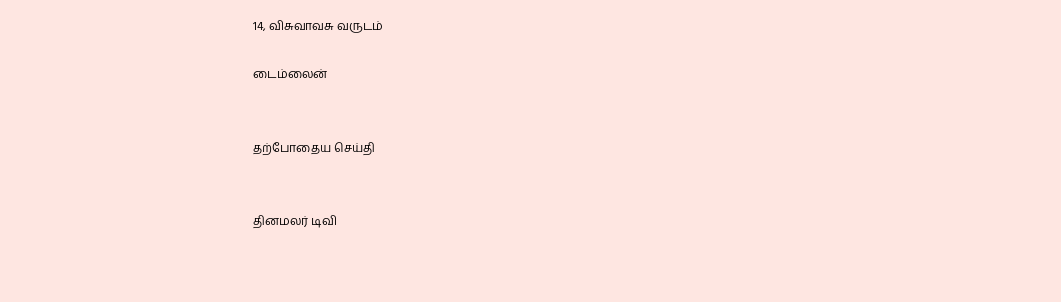14, விசுவாவசு வருடம்

டைம்லைன்


தற்போதைய செய்தி


தினமலர் டிவி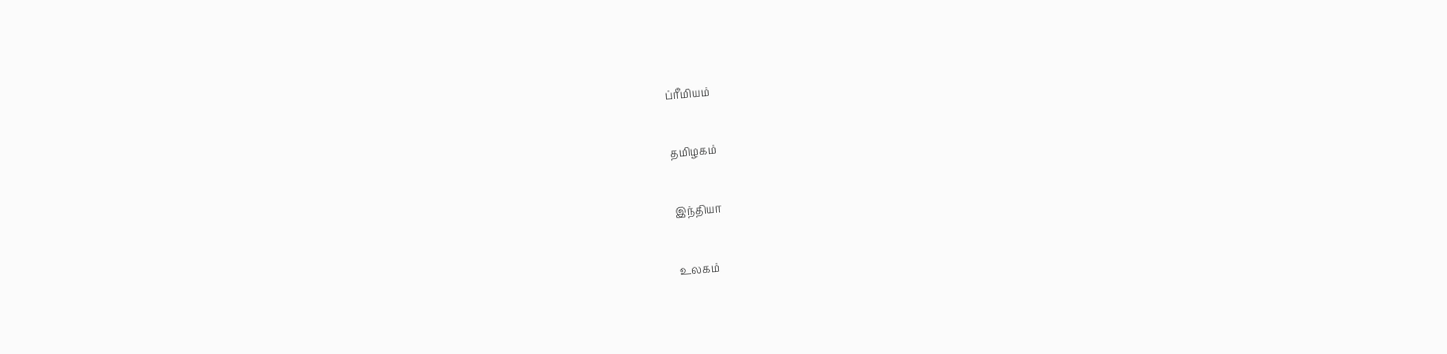ப்ரீமியம்


தமிழகம்


இந்தியா


உலகம்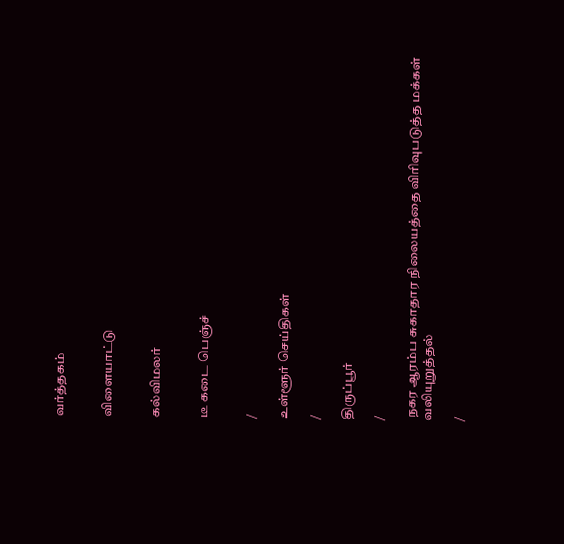வர்த்தகம்


விளையாட்டு


கல்விமலர்


டீ கடை பெஞ்ச்


/

உள்ளூர் செய்திகள்

/

திருப்பூர்

/

 நகர ஆரம்ப சுகாதார நிலையத்தை விரிவுபடுத்த மக்கள் வலியுறுத்தல்

/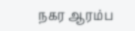நகர ஆரம்ப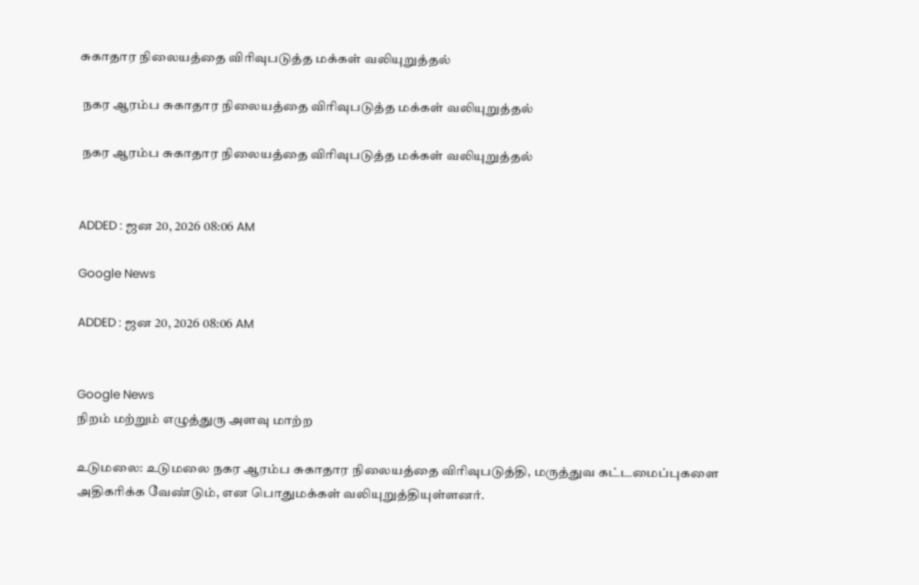சுகாதார நிலையத்தை விரிவுபடுத்த மக்கள் வலியுறுத்தல்

 நகர ஆரம்ப சுகாதார நிலையத்தை விரிவுபடுத்த மக்கள் வலியுறுத்தல்

 நகர ஆரம்ப சுகாதார நிலையத்தை விரிவுபடுத்த மக்கள் வலியுறுத்தல்


ADDED : ஜன 20, 2026 08:06 AM

Google News

ADDED : ஜன 20, 2026 08:06 AM


Google News
நிறம் மற்றும் எழுத்துரு அளவு மாற்ற

உடுமலை: உடுமலை நகர ஆரம்ப சுகாதார நிலையத்தை விரிவுபடுத்தி, மருத்துவ கட்டமைப்புகளை அதிகரிக்க வேண்டும், என பொதுமக்கள் வலியுறுத்தியுள்ளனர்.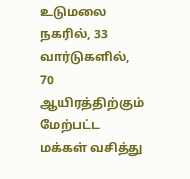உடுமலை நகரில், 33 வார்டுகளில், 70 ஆயிரத்திற்கும் மேற்பட்ட மக்கள் வசித்து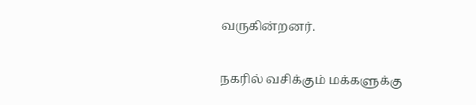வருகின்றனர்.

நகரில் வசிக்கும் மக்களுக்கு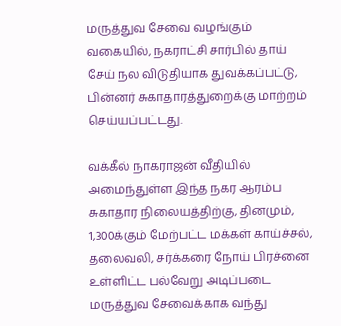மருத்துவ சேவை வழங்கும் வகையில், நகராட்சி சார்பில் தாய் சேய் நல விடுதியாக துவக்கப்பட்டு, பின்னர் சுகாதாரத்துறைக்கு மாற்றம் செய்யப்பட்டது.

வக்கீல் நாகராஜன் வீதியில் அமைந்துள்ள இந்த நகர ஆரம்ப சுகாதார நிலையத்திற்கு, தினமும், 1,300க்கும் மேற்பட்ட மக்கள் காய்ச்சல், தலைவலி, சர்க்கரை நோய் பிரச்னை உள்ளிட்ட பல்வேறு அடிப்படை மருத்துவ சேவைக்காக வந்து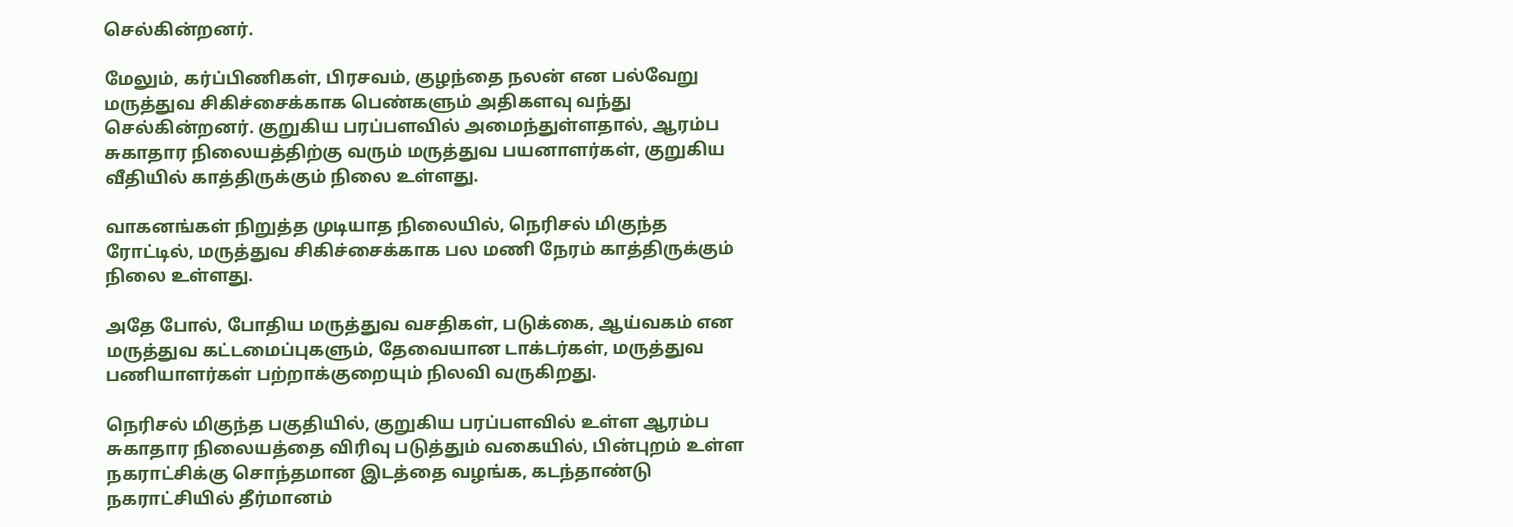செல்கின்றனர்.

மேலும், கர்ப்பிணிகள், பிரசவம், குழந்தை நலன் என பல்வேறு மருத்துவ சிகிச்சைக்காக பெண்களும் அதிகளவு வந்து செல்கின்றனர். குறுகிய பரப்பளவில் அமைந்துள்ளதால், ஆரம்ப சுகாதார நிலையத்திற்கு வரும் மருத்துவ பயனாளர்கள், குறுகிய வீதியில் காத்திருக்கும் நிலை உள்ளது.

வாகனங்கள் நிறுத்த முடியாத நிலையில், நெரிசல் மிகுந்த ரோட்டில், மருத்துவ சிகிச்சைக்காக பல மணி நேரம் காத்திருக்கும் நிலை உள்ளது.

அதே போல், போதிய மருத்துவ வசதிகள், படுக்கை, ஆய்வகம் என மருத்துவ கட்டமைப்புகளும், தேவையான டாக்டர்கள், மருத்துவ பணியாளர்கள் பற்றாக்குறையும் நிலவி வருகிறது.

நெரிசல் மிகுந்த பகுதியில், குறுகிய பரப்பளவில் உள்ள ஆரம்ப சுகாதார நிலையத்தை விரிவு படுத்தும் வகையில், பின்புறம் உள்ள நகராட்சிக்கு சொந்தமான இடத்தை வழங்க, கடந்தாண்டு நகராட்சியில் தீர்மானம்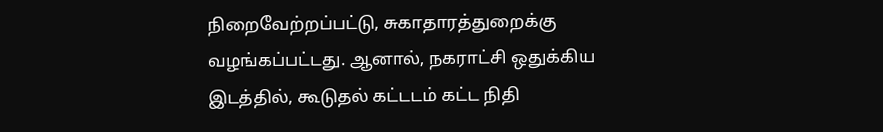நிறைவேற்றப்பட்டு, சுகாதாரத்துறைக்கு வழங்கப்பட்டது. ஆனால், நகராட்சி ஒதுக்கிய இடத்தில், கூடுதல் கட்டடம் கட்ட நிதி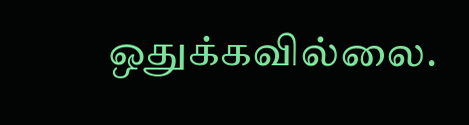ஒதுக்கவில்லை.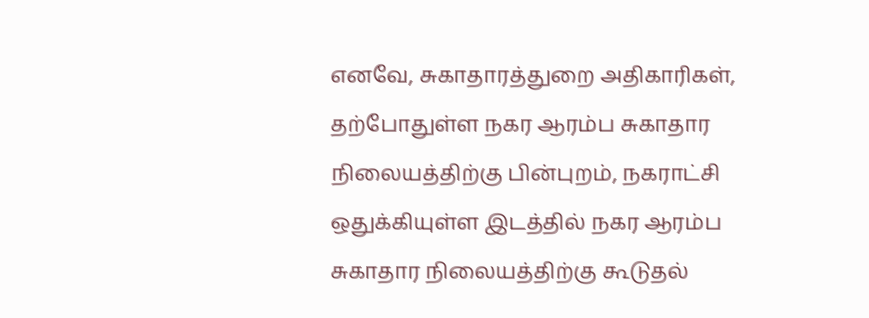எனவே, சுகாதாரத்துறை அதிகாரிகள், தற்போதுள்ள நகர ஆரம்ப சுகாதார நிலையத்திற்கு பின்புறம், நகராட்சி ஒதுக்கியுள்ள இடத்தில் நகர ஆரம்ப சுகாதார நிலையத்திற்கு கூடுதல்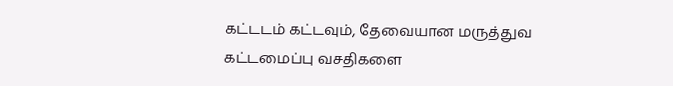கட்டடம் கட்டவும், தேவையான மருத்துவ கட்டமைப்பு வசதிகளை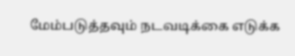மேம்படுத்தவும் நடவடிக்கை எடுக்க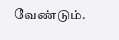வேண்டும்.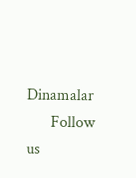Dinamalar
      Follow us